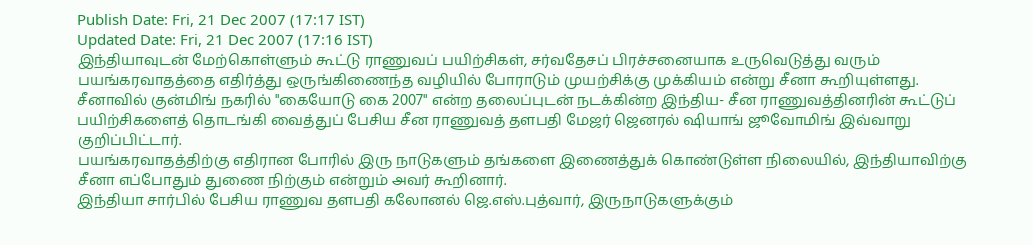Publish Date: Fri, 21 Dec 2007 (17:17 IST)
Updated Date: Fri, 21 Dec 2007 (17:16 IST)
இந்தியாவுடன் மேற்கொள்ளும் கூட்டு ராணுவப் பயிற்சிகள், சர்வதேசப் பிரச்சனையாக உருவெடுத்து வரும் பயங்கரவாதத்தை எதிர்த்து ஒருங்கிணைந்த வழியில் போராடும் முயற்சிக்கு முக்கியம் என்று சீனா கூறியுள்ளது.
சீனாவில் குன்மிங் நகரில் "கையோடு கை 2007" என்ற தலைப்புடன் நடக்கின்ற இந்திய- சீன ராணுவத்தினரின் கூட்டுப் பயிற்சிகளைத் தொடங்கி வைத்துப் பேசிய சீன ராணுவத் தளபதி மேஜர் ஜெனரல் ஷியாங் ஜூவோமிங் இவ்வாறு குறிப்பிட்டார்.
பயங்கரவாதத்திற்கு எதிரான போரில் இரு நாடுகளும் தங்களை இணைத்துக் கொண்டுள்ள நிலையில், இந்தியாவிற்கு சீனா எப்போதும் துணை நிற்கும் என்றும் அவர் கூறினார்.
இந்தியா சார்பில் பேசிய ராணுவ தளபதி கலோனல் ஜெ.எஸ்.புத்வார், இருநாடுகளுக்கும்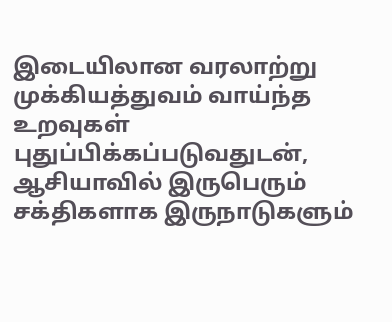இடையிலான வரலாற்று முக்கியத்துவம் வாய்ந்த உறவுகள் புதுப்பிக்கப்படுவதுடன், ஆசியாவில் இருபெரும் சக்திகளாக இருநாடுகளும்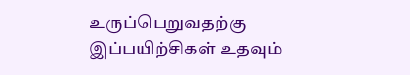உருப்பெறுவதற்கு இப்பயிற்சிகள் உதவும்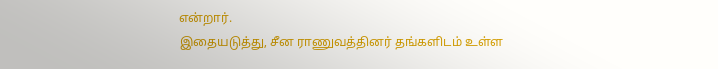என்றார்.
இதையடுத்து, சீன ராணுவத்தினர் தங்களிடம் உள்ள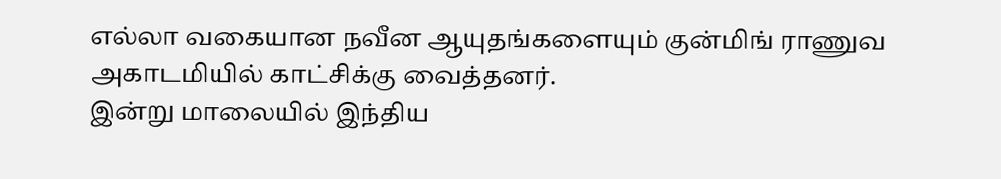எல்லா வகையான நவீன ஆயுதங்களையும் குன்மிங் ராணுவ அகாடமியில் காட்சிக்கு வைத்தனர்.
இன்று மாலையில் இந்திய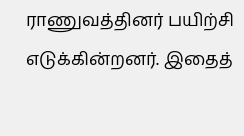ராணுவத்தினர் பயிற்சி எடுக்கின்றனர். இதைத்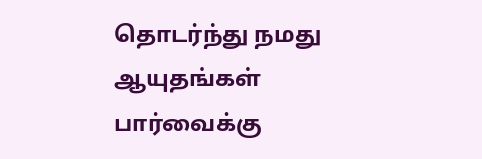தொடர்ந்து நமது ஆயுதங்கள் பார்வைக்கு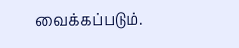வைக்கப்படும்.